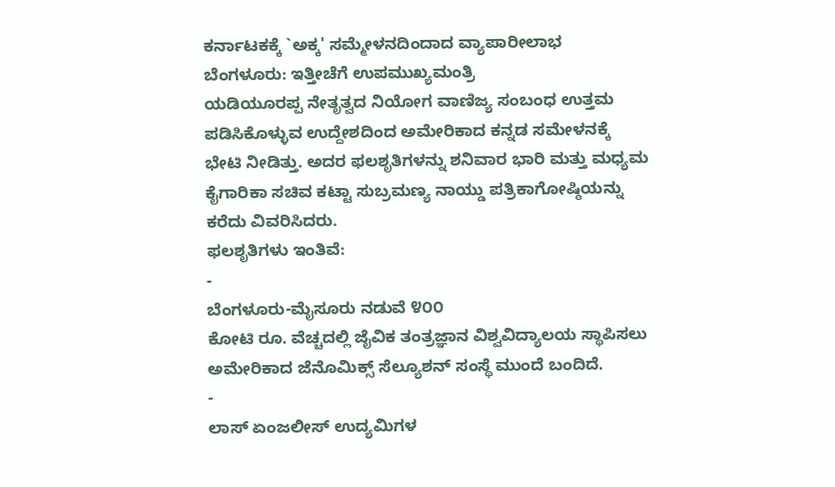ಕರ್ನಾಟಕಕ್ಕೆ `ಅಕ್ಕ' ಸಮ್ಮೇಳನದಿಂದಾದ ವ್ಯಾಪಾರೀಲಾಭ
ಬೆಂಗಳೂರು: ಇತ್ತೀಚೆಗೆ ಉಪಮುಖ್ಯಮಂತ್ರಿ
ಯಡಿಯೂರಪ್ಪ ನೇತೃತ್ವದ ನಿಯೋಗ ವಾಣಿಜ್ಯ ಸಂಬಂಧ ಉತ್ತಮ
ಪಡಿಸಿಕೊಳ್ಳುವ ಉದ್ದೇಶದಿಂದ ಅಮೇರಿಕಾದ ಕನ್ನಡ ಸಮೇಳನಕ್ಕೆ
ಭೇಟಿ ನೀಡಿತ್ತು. ಅದರ ಫಲಶೃತಿಗಳನ್ನು ಶನಿವಾರ ಭಾರಿ ಮತ್ತು ಮಧ್ಯಮ
ಕೈಗಾರಿಕಾ ಸಚಿವ ಕಟ್ಟಾ ಸುಬ್ರಮಣ್ಯ ನಾಯ್ಡು ಪತ್ರಿಕಾಗೋಷ್ಠಿಯನ್ನು
ಕರೆದು ವಿವರಿಸಿದರು.
ಫಲಶೃತಿಗಳು ಇಂತಿವೆ:
-
ಬೆಂಗಳೂರು-ಮೈಸೂರು ನಡುವೆ ೪೦೦
ಕೋಟಿ ರೂ. ವೆಚ್ಚದಲ್ಲಿ ಜೈವಿಕ ತಂತ್ರಜ್ಞಾನ ವಿಶ್ವವಿದ್ಯಾಲಯ ಸ್ಥಾಪಿಸಲು
ಅಮೇರಿಕಾದ ಜೆನೊಮಿಕ್ಸ್ ಸೆಲ್ಯೂಶನ್ ಸಂಸ್ಥೆ ಮುಂದೆ ಬಂದಿದೆ.
-
ಲಾಸ್ ಏಂಜಲೀಸ್ ಉದ್ಯಮಿಗಳ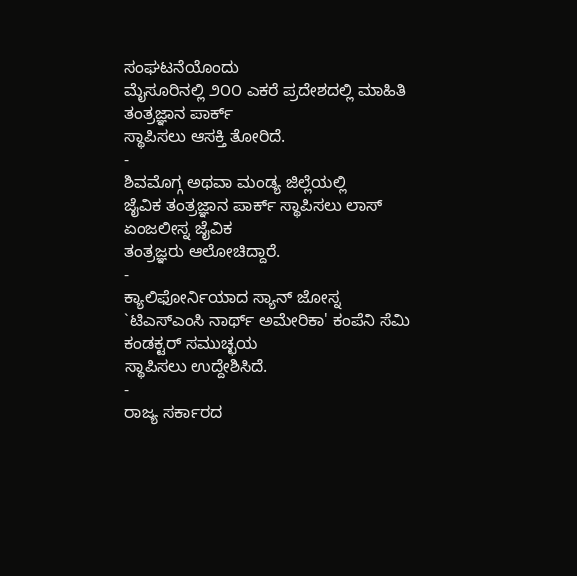ಸಂಘಟನೆಯೊಂದು
ಮೈಸೂರಿನಲ್ಲಿ ೨೦೦ ಎಕರೆ ಪ್ರದೇಶದಲ್ಲಿ ಮಾಹಿತಿ ತಂತ್ರಜ್ಞಾನ ಪಾರ್ಕ್
ಸ್ಥಾಪಿಸಲು ಆಸಕ್ತಿ ತೋರಿದೆ.
-
ಶಿವಮೊಗ್ಗ ಅಥವಾ ಮಂಡ್ಯ ಜಿಲ್ಲೆಯಲ್ಲಿ
ಜೈವಿಕ ತಂತ್ರಜ್ಞಾನ ಪಾರ್ಕ್ ಸ್ಥಾಪಿಸಲು ಲಾಸ್ ಏಂಜಲೀಸ್ನ ಜೈವಿಕ
ತಂತ್ರಜ್ಞರು ಆಲೋಚಿದ್ದಾರೆ.
-
ಕ್ಯಾಲಿಫೋರ್ನಿಯಾದ ಸ್ಯಾನ್ ಜೋಸ್ನ
`ಟಿಎಸ್ಎಂಸಿ ನಾರ್ಥ್ ಅಮೇರಿಕಾ' ಕಂಪೆನಿ ಸೆಮಿ ಕಂಡಕ್ಟರ್ ಸಮುಚ್ಛಯ
ಸ್ಥಾಪಿಸಲು ಉದ್ದೇಶಿಸಿದೆ.
-
ರಾಜ್ಯ ಸರ್ಕಾರದ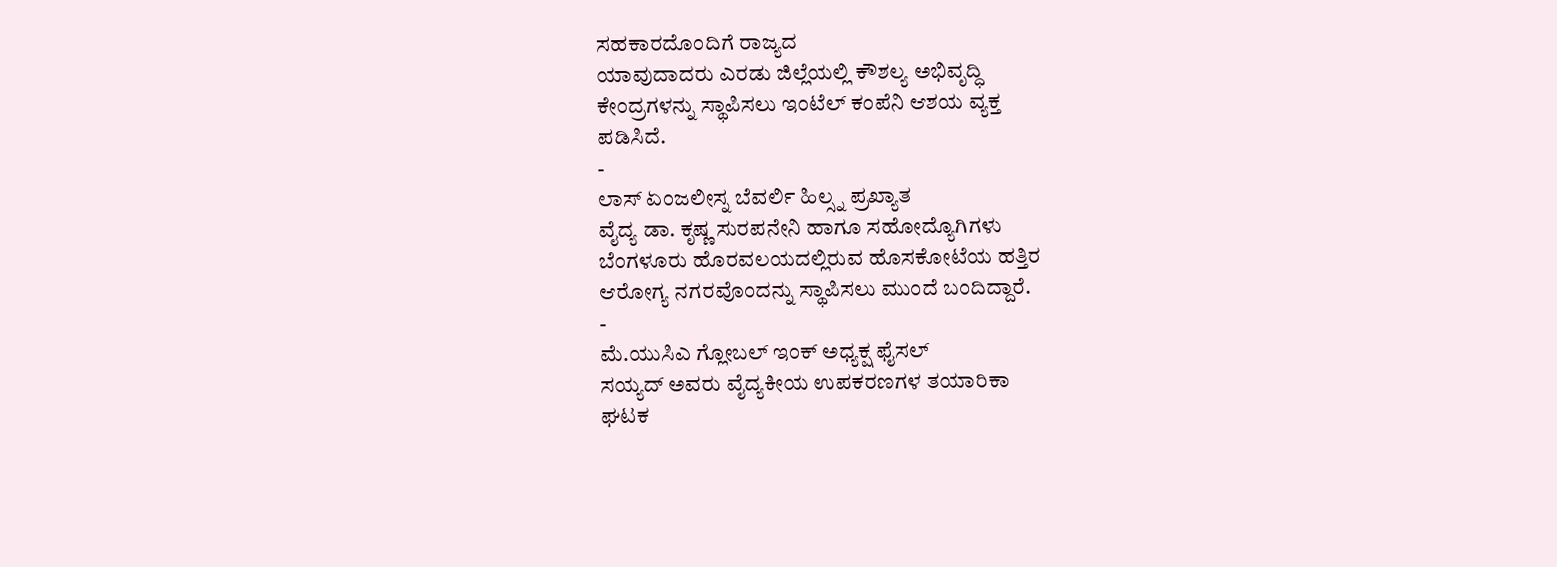ಸಹಕಾರದೊಂದಿಗೆ ರಾಜ್ಯದ
ಯಾವುದಾದರು ಎರಡು ಜಿಲ್ಲೆಯಲ್ಲಿ ಕೌಶಲ್ಯ ಅಭಿವೃದ್ಧಿ
ಕೇಂದ್ರಗಳನ್ನು ಸ್ಥಾಪಿಸಲು ಇಂಟೆಲ್ ಕಂಪೆನಿ ಆಶಯ ವ್ಯಕ್ತ
ಪಡಿಸಿದೆ.
-
ಲಾಸ್ ಏಂಜಲೀಸ್ನ ಬೆವರ್ಲಿ ಹಿಲ್ಸ್ನ ಪ್ರಖ್ಯಾತ
ವೈದ್ಯ ಡಾ. ಕೃಷ್ಣ ಸುರಪನೇನಿ ಹಾಗೂ ಸಹೋದ್ಯೊಗಿಗಳು
ಬೆಂಗಳೂರು ಹೊರವಲಯದಲ್ಲಿರುವ ಹೊಸಕೋಟೆಯ ಹತ್ತಿರ
ಆರೋಗ್ಯ ನಗರವೊಂದನ್ನು ಸ್ಥಾಪಿಸಲು ಮುಂದೆ ಬಂದಿದ್ದಾರೆ.
-
ಮೆ.ಯುಸಿಎ ಗ್ಲೋಬಲ್ ಇಂಕ್ ಅಧ್ಯಕ್ಷ ಫೈಸಲ್
ಸಯ್ಯದ್ ಅವರು ವೈದ್ಯಕೀಯ ಉಪಕರಣಗಳ ತಯಾರಿಕಾ
ಘಟಕ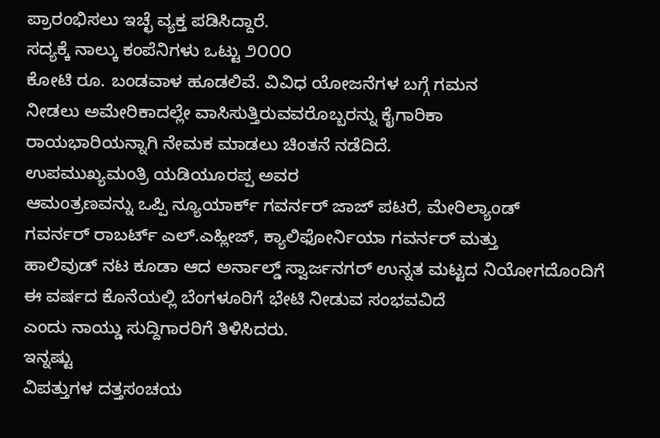ಪ್ರಾರಂಭಿಸಲು ಇಚ್ಛೆ ವ್ಯಕ್ತ ಪಡಿಸಿದ್ದಾರೆ.
ಸದ್ಯಕ್ಕೆ ನಾಲ್ಕು ಕಂಪೆನಿಗಳು ಒಟ್ಟು ೨೦೦೦
ಕೋಟಿ ರೂ. ಬಂಡವಾಳ ಹೂಡಲಿವೆ. ವಿವಿಧ ಯೋಜನೆಗಳ ಬಗ್ಗೆ ಗಮನ
ನೀಡಲು ಅಮೇರಿಕಾದಲ್ಲೇ ವಾಸಿಸುತ್ತಿರುವವರೊಬ್ಬರನ್ನು ಕೈಗಾರಿಕಾ
ರಾಯಭಾರಿಯನ್ನಾಗಿ ನೇಮಕ ಮಾಡಲು ಚಿಂತನೆ ನಡೆದಿದೆ.
ಉಪಮುಖ್ಯಮಂತ್ರಿ ಯಡಿಯೂರಪ್ಪ ಅವರ
ಆಮಂತ್ರಣವನ್ನು ಒಪ್ಪಿ ನ್ಯೂಯಾರ್ಕ್ ಗವರ್ನರ್ ಜಾಜ್ ಪಟರೆ, ಮೇರಿಲ್ಯಾಂಡ್
ಗವರ್ನರ್ ರಾಬರ್ಟ್ ಎಲ್.ಎಹ್ಲೀಜ್, ಕ್ಯಾಲಿಫೋರ್ನಿಯಾ ಗವರ್ನರ್ ಮತ್ತು
ಹಾಲಿವುಡ್ ನಟ ಕೂಡಾ ಆದ ಅರ್ನಾಲ್ಡ್ ಸ್ವಾರ್ಜನಗರ್ ಉನ್ನತ ಮಟ್ಟದ ನಿಯೋಗದೊಂದಿಗೆ
ಈ ವರ್ಷದ ಕೊನೆಯಲ್ಲಿ ಬೆಂಗಳೂರಿಗೆ ಭೇಟಿ ನೀಡುವ ಸಂಭವವಿದೆ
ಎಂದು ನಾಯ್ಡು ಸುದ್ದಿಗಾರರಿಗೆ ತಿಳಿಸಿದರು.
ಇನ್ನಷ್ಟು
ವಿಪತ್ತುಗಳ ದತ್ತಸಂಚಯ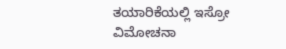ತಯಾರಿಕೆಯಲ್ಲಿ ಇಸ್ರೋ
ವಿಮೋಚನಾ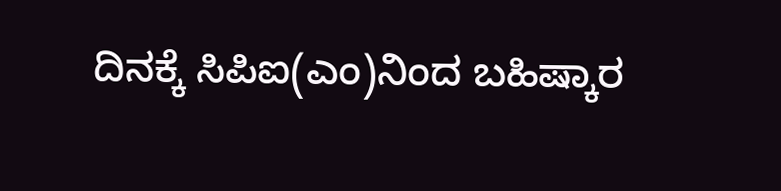ದಿನಕ್ಕೆ ಸಿಪಿಐ(ಎಂ)ನಿಂದ ಬಹಿಷ್ಕಾರ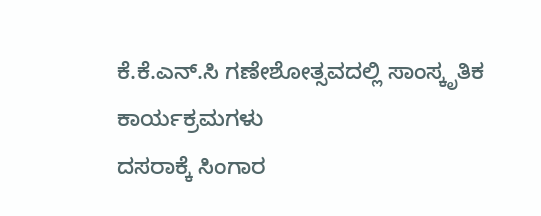ಕೆ.ಕೆ.ಎನ್.ಸಿ ಗಣೇಶೋತ್ಸವದಲ್ಲಿ ಸಾಂಸ್ಕೃತಿಕ
ಕಾರ್ಯಕ್ರಮಗಳು
ದಸರಾಕ್ಕೆ ಸಿಂಗಾರ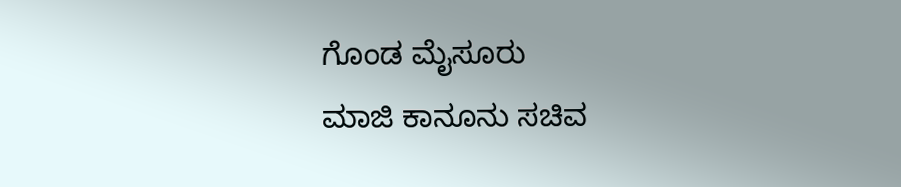ಗೊಂಡ ಮೈಸೂರು
ಮಾಜಿ ಕಾನೂನು ಸಚಿವ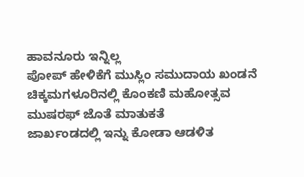ಹಾವನೂರು ಇನ್ನಿಲ್ಲ
ಪೋಪ್ ಹೇಳಿಕೆಗೆ ಮುಸ್ಲಿಂ ಸಮುದಾಯ ಖಂಡನೆ
ಚಿಕ್ಕಮಗಳೂರಿನಲ್ಲಿ ಕೊಂಕಣಿ ಮಹೋತ್ಸವ
ಮುಷರಫ್ ಜೊತೆ ಮಾತುಕತೆ
ಜಾರ್ಖಂಡದಲ್ಲಿ ಇನ್ನು ಕೋಡಾ ಆಡಳಿತ